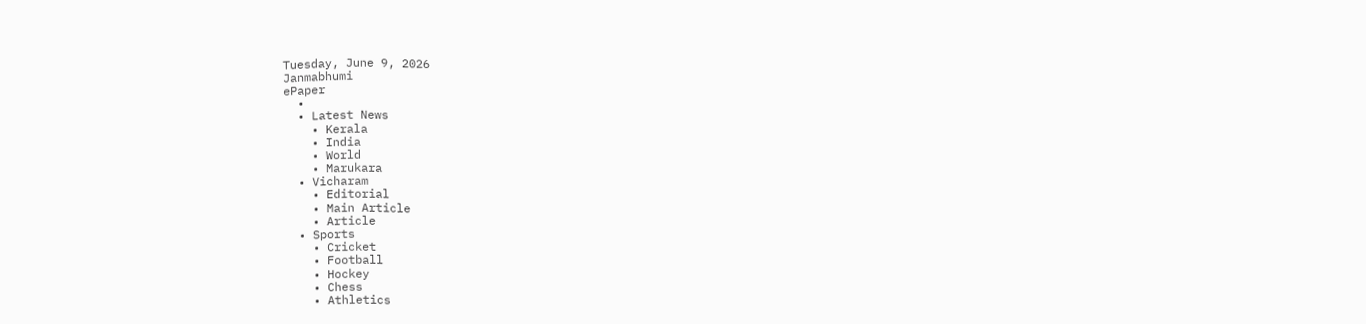Tuesday, June 9, 2026
Janmabhumi
ePaper
  •
  • Latest News
    • Kerala
    • India
    • World
    • Marukara
  • Vicharam
    • Editorial
    • Main Article
    • Article
  • Sports
    • Cricket
    • Football
    • Hockey
    • Chess
    • Athletics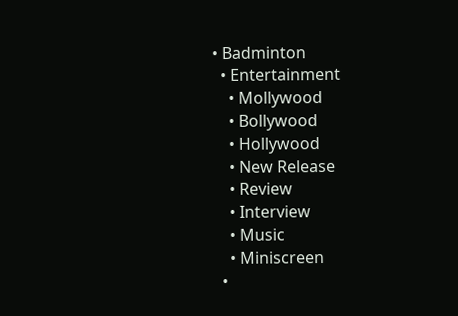• Badminton
  • Entertainment
    • Mollywood
    • Bollywood
    • Hollywood
    • New Release
    • Review
    • Interview
    • Music
    • Miniscreen
  •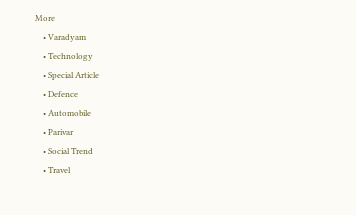More
    • Varadyam
    • Technology
    • Special Article
    • Defence
    • Automobile
    • Parivar
    • Social Trend
    • Travel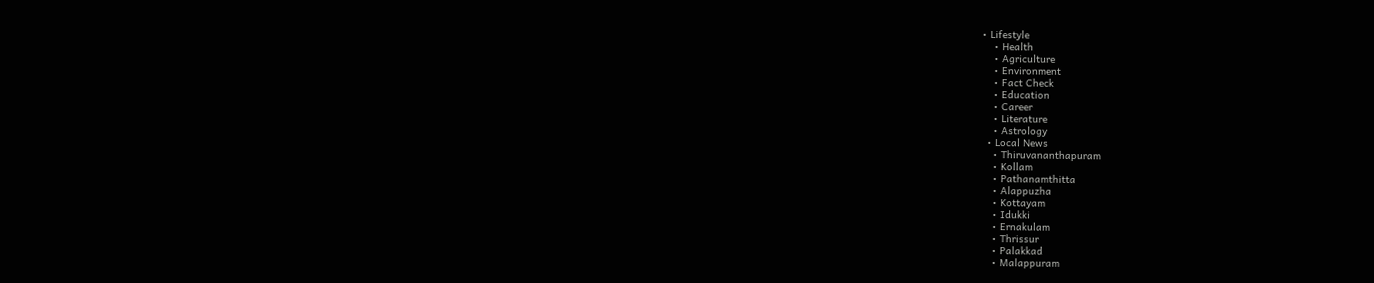• Lifestyle
    • Health
    • Agriculture
    • Environment
    • Fact Check
    • Education
    • Career
    • Literature
    • Astrology
  • Local News
    • Thiruvananthapuram
    • Kollam
    • Pathanamthitta
    • Alappuzha
    • Kottayam
    • Idukki
    • Ernakulam
    • Thrissur
    • Palakkad
    • Malappuram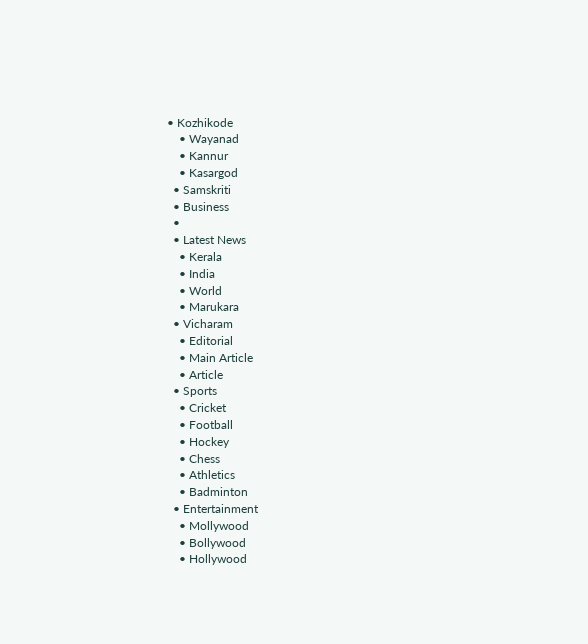• Kozhikode
    • Wayanad
    • Kannur
    • Kasargod
  • Samskriti
  • Business
  •
  • Latest News
    • Kerala
    • India
    • World
    • Marukara
  • Vicharam
    • Editorial
    • Main Article
    • Article
  • Sports
    • Cricket
    • Football
    • Hockey
    • Chess
    • Athletics
    • Badminton
  • Entertainment
    • Mollywood
    • Bollywood
    • Hollywood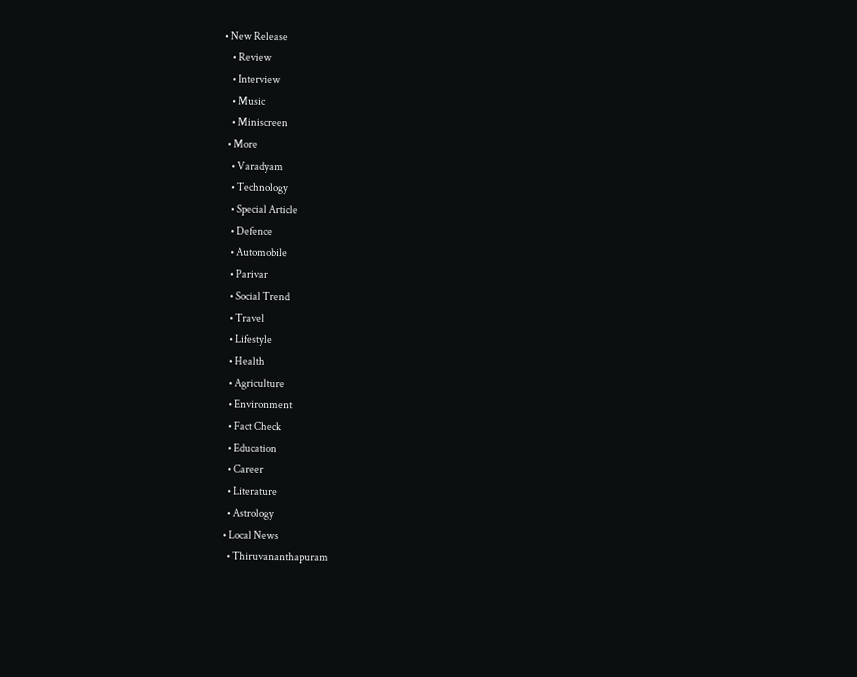• New Release
    • Review
    • Interview
    • Music
    • Miniscreen
  • More
    • Varadyam
    • Technology
    • Special Article
    • Defence
    • Automobile
    • Parivar
    • Social Trend
    • Travel
    • Lifestyle
    • Health
    • Agriculture
    • Environment
    • Fact Check
    • Education
    • Career
    • Literature
    • Astrology
  • Local News
    • Thiruvananthapuram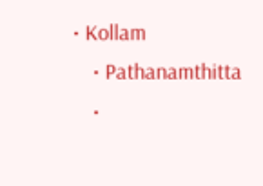• Kollam
    • Pathanamthitta
    •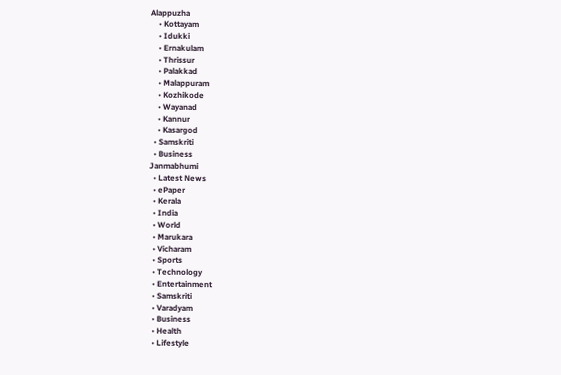Alappuzha
    • Kottayam
    • Idukki
    • Ernakulam
    • Thrissur
    • Palakkad
    • Malappuram
    • Kozhikode
    • Wayanad
    • Kannur
    • Kasargod
  • Samskriti
  • Business
Janmabhumi
  • Latest News
  • ePaper
  • Kerala
  • India
  • World
  • Marukara
  • Vicharam
  • Sports
  • Technology
  • Entertainment
  • Samskriti
  • Varadyam
  • Business
  • Health
  • Lifestyle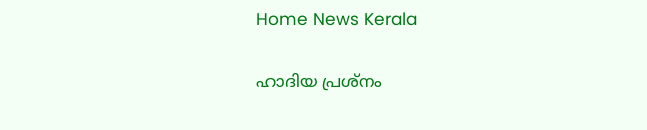Home News Kerala

ഹാദിയ പ്രശ്നം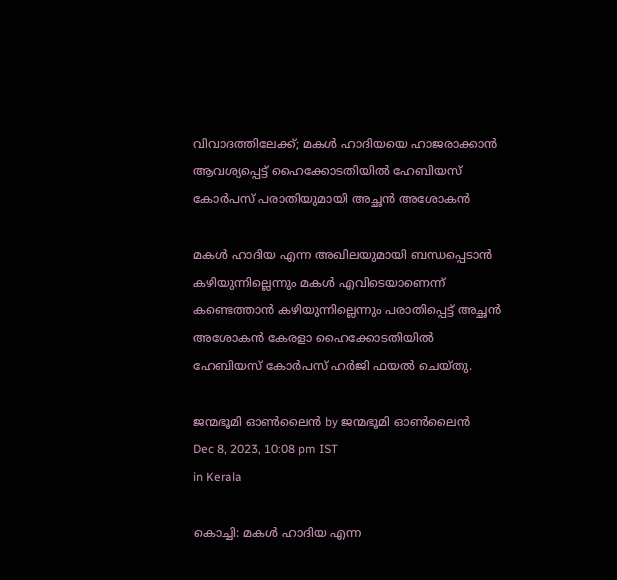വിവാദത്തിലേക്ക്; മകള്‍ ഹാദിയയെ ഹാജരാക്കാന്‍ ആവശ്യപ്പെട്ട് ഹൈക്കോടതിയില്‍ ഹേബിയസ് കോര്‍പസ് പരാതിയുമായി അച്ഛന്‍ അശോകന്‍

മകള്‍ ഹാദിയ എന്ന അഖിലയുമായി ബന്ധപ്പെടാന്‍ കഴിയുന്നില്ലെന്നും മകള്‍ എവിടെയാണെന്ന് കണ്ടെത്താന്‍ കഴിയുന്നില്ലെന്നും പരാതിപ്പെട്ട് അച്ഛന്‍ അശോകന്‍ കേരളാ ഹൈക്കോടതിയില്‍ ഹേബിയസ് കോര്‍പസ് ഹര്‍ജി ഫയല്‍ ചെയ്തു.

ജന്മഭൂമി ഓണ്‍ലൈന്‍ by ജന്മഭൂമി ഓണ്‍ലൈന്‍
Dec 8, 2023, 10:08 pm IST
in Kerala

കൊച്ചി: മകള്‍ ഹാദിയ എന്ന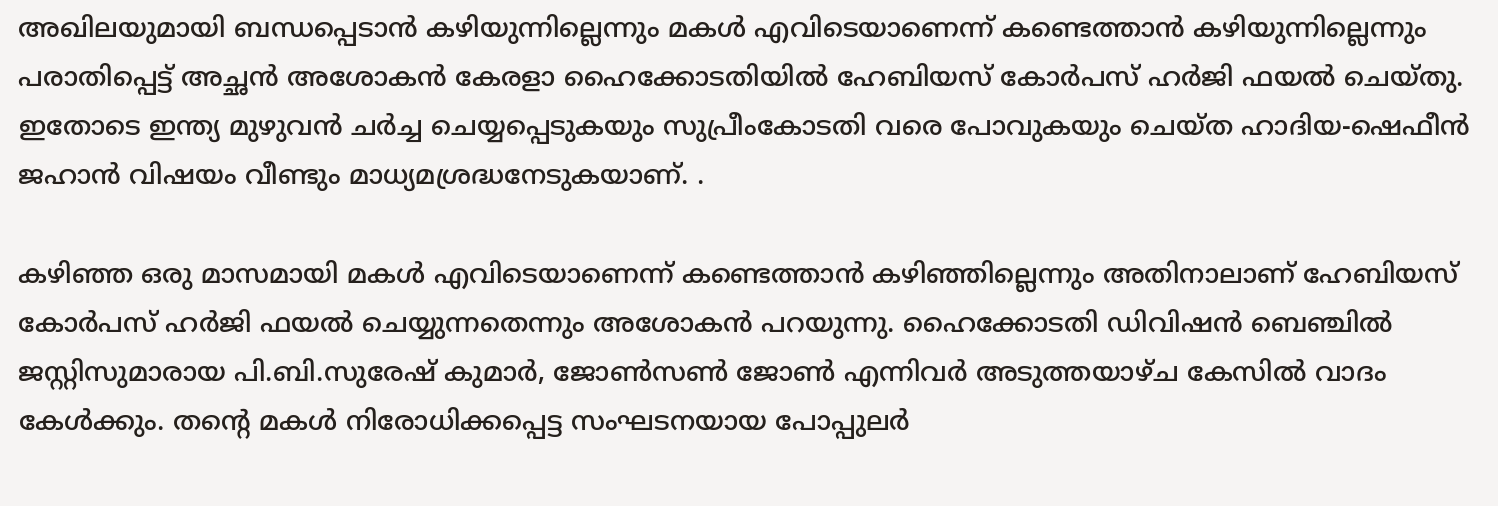അഖിലയുമായി ബന്ധപ്പെടാന്‍ കഴിയുന്നില്ലെന്നും മകള്‍ എവിടെയാണെന്ന് കണ്ടെത്താന്‍ കഴിയുന്നില്ലെന്നും പരാതിപ്പെട്ട് അച്ഛന്‍ അശോകന്‍ കേരളാ ഹൈക്കോടതിയില്‍ ഹേബിയസ് കോര്‍പസ് ഹര്‍ജി ഫയല്‍ ചെയ്തു. ഇതോടെ ഇന്ത്യ മുഴുവന്‍ ചര്‍ച്ച ചെയ്യപ്പെടുകയും സുപ്രീംകോടതി വരെ പോവുകയും ചെയ്ത ഹാദിയ-ഷെഫീന്‍ ജഹാന്‍ വിഷയം വീണ്ടും മാധ്യമശ്രദ്ധനേടുകയാണ്. .

കഴിഞ്ഞ ഒരു മാസമായി മകള്‍ എവിടെയാണെന്ന് കണ്ടെത്താന്‍ കഴിഞ്ഞില്ലെന്നും അതിനാലാണ് ഹേബിയസ് കോര്‍പസ് ഹര്‍ജി ഫയല്‍ ചെയ്യുന്നതെന്നും അശോകന്‍ പറയുന്നു. ഹൈക്കോടതി ഡിവിഷന്‍ ബെഞ്ചില്‍ ജസ്റ്റിസുമാരായ പി.ബി.സുരേഷ് കുമാര്‍, ജോണ്‍സണ്‍ ജോണ്‍ എന്നിവര്‍ അടുത്തയാഴ്ച കേസില്‍ വാദം കേള്‍ക്കും. തന്റെ മകള്‍ നിരോധിക്കപ്പെട്ട സംഘടനയായ പോപ്പുലര്‍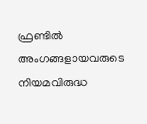ഫ്രണ്ടില്‍ അംഗങ്ങളായവരുടെ നിയമവിരുദ്ധ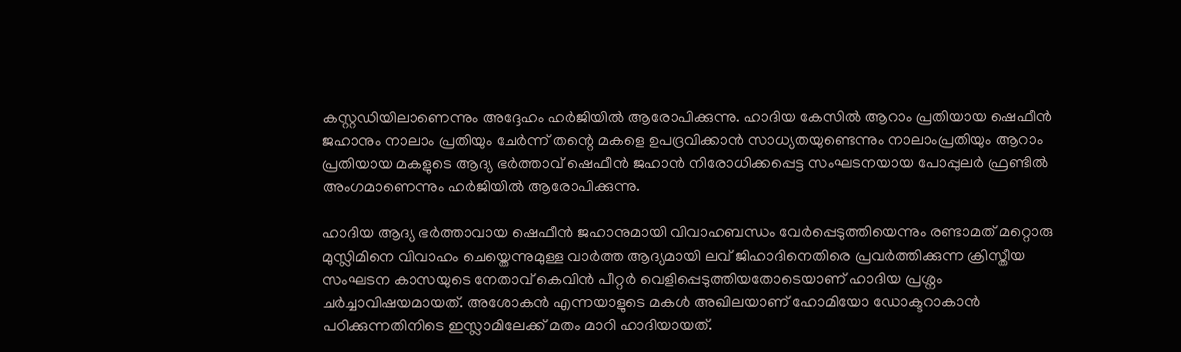കസ്റ്റഡിയിലാണെന്നും അദ്ദേഹം ഹര്‍ജിയില്‍ ആരോപിക്കുന്നു. ഹാദിയ കേസില്‍ ആറാം പ്രതിയായ ഷെഫീന്‍ ജഹാനും നാലാം പ്രതിയും ചേര്‍ന്ന് തന്റെ മകളെ ഉപദ്രവിക്കാന്‍ സാധ്യതയുണ്ടെന്നും നാലാംപ്രതിയും ആറാം പ്രതിയായ മകളുടെ ആദ്യ ഭര്‍ത്താവ് ഷെഫീന്‍ ജഹാന്‍ നിരോധിക്കപ്പെട്ട സംഘടനയായ പോപ്പുലര്‍ ഫ്രണ്ടില്‍ അംഗമാണെന്നും ഹര്‍ജിയില്‍ ആരോപിക്കുന്നു.

ഹാദിയ ആദ്യ ഭര്‍ത്താവായ ഷെഫീന്‍ ജഹാനുമായി വിവാഹബന്ധം വേര്‍പ്പെടുത്തിയെന്നും രണ്ടാമത് മറ്റൊരു മുസ്ലിമിനെ വിവാഹം ചെയ്തെന്നുമുള്ള വാര്‍ത്ത ആദ്യമായി ലവ് ജിഹാദിനെതിരെ പ്രവര്‍ത്തിക്കുന്ന ക്രിസ്തീയ സംഘടന കാസയുടെ നേതാവ് കെവിന്‍ പീറ്റര്‍ വെളിപ്പെടുത്തിയതോടെയാണ് ഹാദിയ പ്രശ്നം ചര്‍ച്ചാവിഷയമായത്. അശോകന്‍ എന്നയാളുടെ മകള്‍ അഖിലയാണ് ഹോമിയോ ഡോക്ടറാകാന്‍ പഠിക്കുന്നതിനിടെ ഇസ്ലാമിലേക്ക് മതം മാറി ഹാദിയായത്.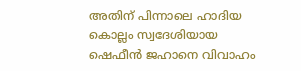അതിന് പിന്നാലെ ഹാദിയ കൊല്ലം സ്വദേശിയായ ഷെഫീന്‍ ജഹാനെ വിവാഹം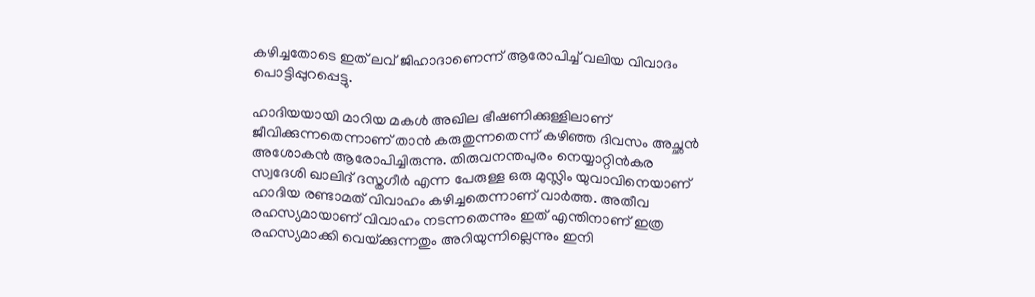കഴിച്ചതോടെ ഇത് ലവ് ജിഹാദാണെന്ന് ആരോപിച്ച് വലിയ വിവാദം പൊട്ടിപ്പുറപ്പെട്ടു.

ഹാദിയയായി മാറിയ മകള്‍ അഖില ഭീഷണിക്കുള്ളിലാണ് ജീവിക്കുന്നതെന്നാണ് താന്‍ കരുതുന്നതെന്ന് കഴിഞ്ഞ ദിവസം അച്ഛന്‍ അശോകന്‍ ആരോപിച്ചിരുന്നു. തിരുവനന്തപുരം നെയ്യാറ്റിന്‍കര സ്വദേശി ഖാലിദ് ദസ്തഗീര്‍ എന്ന പേരുള്ള ഒരു മുസ്ലിം യുവാവിനെയാണ് ഹാദിയ രണ്ടാമത് വിവാഹം കഴിച്ചതെന്നാണ് വാര്‍ത്ത. അതീവ രഹസ്യമായാണ് വിവാഹം നടന്നതെന്നും ഇത് എന്തിനാണ് ഇത്ര രഹസ്യമാക്കി വെയ്‌ക്കുന്നതും അറിയുന്നില്ലെന്നും ഇനി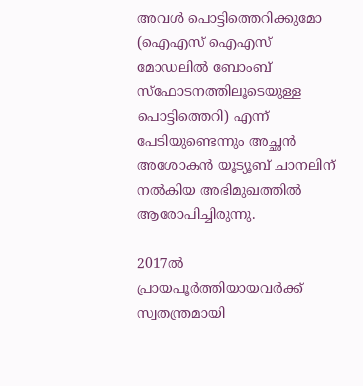അവള്‍ പൊട്ടിത്തെറിക്കുമോ (ഐഎസ് ഐഎസ് മോഡലില്‍ ബോംബ് സ്ഫോടനത്തിലൂടെയുള്ള പൊട്ടിത്തെറി) എന്ന് പേടിയുണ്ടെന്നും അച്ഛന്‍ അശോകന്‍ യൂട്യൂബ് ചാനലിന് നല്‍കിയ അഭിമുഖത്തില്‍ ആരോപിച്ചിരുന്നു.

2017ല്‍ പ്രായപൂര്‍ത്തിയായവര്‍ക്ക് സ്വതന്ത്രമായി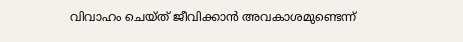വിവാഹം ചെയ്ത് ജീവിക്കാന്‍ അവകാശമുണ്ടെന്ന്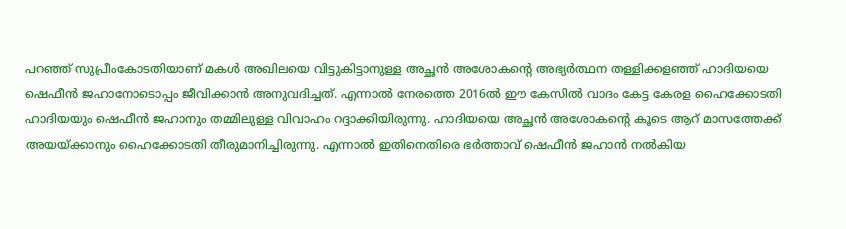പറഞ്ഞ് സുപ്രീംകോടതിയാണ് മകള്‍ അഖിലയെ വിട്ടുകിട്ടാനുള്ള അച്ഛന്‍ അശോകന്റെ അഭ്യര്‍ത്ഥന തള്ളിക്കളഞ്ഞ് ഹാദിയയെ ഷെഫീന്‍ ജഹാനോടൊപ്പം ജീവിക്കാന്‍ അനുവദിച്ചത്. എന്നാല്‍ നേരത്തെ 2016ല്‍ ഈ കേസില്‍ വാദം കേട്ട കേരള ഹൈക്കോടതി ഹാദിയയും ഷെഫീന്‍ ജഹാനും തമ്മിലുള്ള വിവാഹം റദ്ദാക്കിയിരുന്നു. ഹാദിയയെ അച്ഛന്‍ അശോകന്റെ കൂടെ ആറ് മാസത്തേക്ക് അയയ്‌ക്കാനും ഹൈക്കോടതി തീരുമാനിച്ചിരുന്നു. എന്നാല്‍ ഇതിനെതിരെ ഭര്‍ത്താവ് ഷെഫീന്‍ ജഹാന്‍ നല്‍കിയ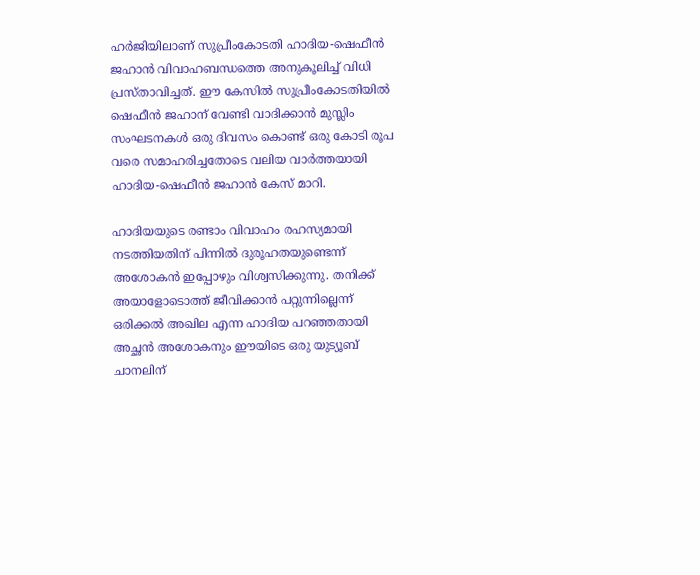ഹര്‍ജിയിലാണ് സുപ്രീംകോടതി ഹാദിയ-ഷെഫീന്‍ ജഹാന്‍ വിവാഹബന്ധത്തെ അനുകൂലിച്ച് വിധി പ്രസ്താവിച്ചത്. ഈ കേസില്‍ സുപ്രീംകോടതിയില്‍ ഷെഫീന്‍ ജഹാന് വേണ്ടി വാദിക്കാന്‍ മുസ്ലിം സംഘടനകള്‍ ഒരു ദിവസം കൊണ്ട് ഒരു കോടി രൂപ വരെ സമാഹരിച്ചതോടെ വലിയ വാര്‍ത്തയായി ഹാദിയ-ഷെഫീന്‍ ജഹാന്‍ കേസ് മാറി.

ഹാദിയയുടെ രണ്ടാം വിവാഹം രഹസ്യമായി നടത്തിയതിന് പിന്നില്‍ ദുരൂഹതയുണ്ടെന്ന് അശോകന്‍ ഇപ്പോഴും വിശ്വസിക്കുന്നു. തനിക്ക് അയാളോടൊത്ത് ജീവിക്കാന്‍ പറ്റുന്നില്ലെന്ന് ഒരിക്കല്‍ അഖില എന്ന ഹാദിയ പറഞ്ഞതായി അച്ഛന്‍ അശോകനും ഈയിടെ ഒരു യുട്യൂബ് ചാനലിന്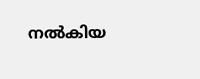നല്‍കിയ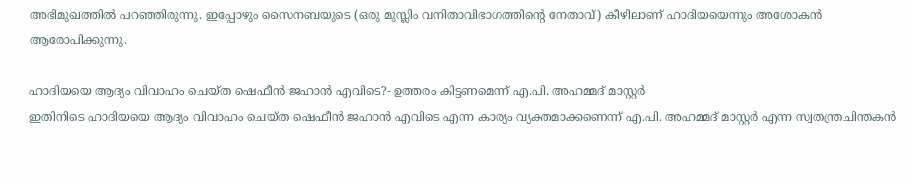അഭിമുഖത്തില്‍ പറഞ്ഞിരുന്നു. ഇപ്പോഴും സൈനബയുടെ (ഒരു മുസ്ലിം വനിതാവിഭാഗത്തിന്റെ നേതാവ്) കീഴിലാണ് ഹാദിയയെന്നും അശോകന്‍ ആരോപിക്കുന്നു.

ഹാദിയയെ ആദ്യം വിവാഹം ചെയ്ത ഷെഫീന്‍ ജഹാന്‍ എവിടെ?- ഉത്തരം കിട്ടണമെന്ന് എ.പി. അഹമ്മദ് മാസ്റ്റര്‍
ഇതിനിടെ ഹാദിയയെ ആദ്യം വിവാഹം ചെയ്ത ഷെഫീന്‍ ജഹാന്‍ എവിടെ എന്ന കാര്യം വ്യക്തമാക്കണെന്ന് എ.പി. അഹമ്മദ് മാസ്റ്റര്‍ എന്ന സ്വതന്ത്രചിന്തകന്‍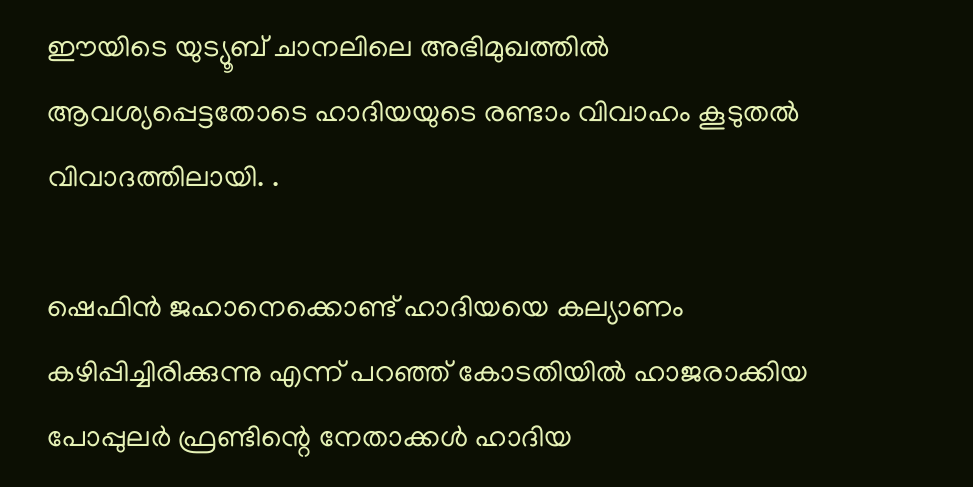ഈയിടെ യുട്യൂബ് ചാനലിലെ അഭിമുഖത്തില്‍ ആവശ്യപ്പെട്ടതോടെ ഹാദിയയുടെ രണ്ടാം വിവാഹം കൂടുതല്‍ വിവാദത്തിലായി. .

ഷെഫിന്‍ ജഹാനെക്കൊണ്ട് ഹാദിയയെ കല്യാണം കഴിപ്പിച്ചിരിക്കുന്നു എന്ന് പറഞ്ഞ് കോടതിയില്‍ ഹാജരാക്കിയ പോപ്പുലര്‍ ഫ്രണ്ടിന്റെ നേതാക്കള്‍ ഹാദിയ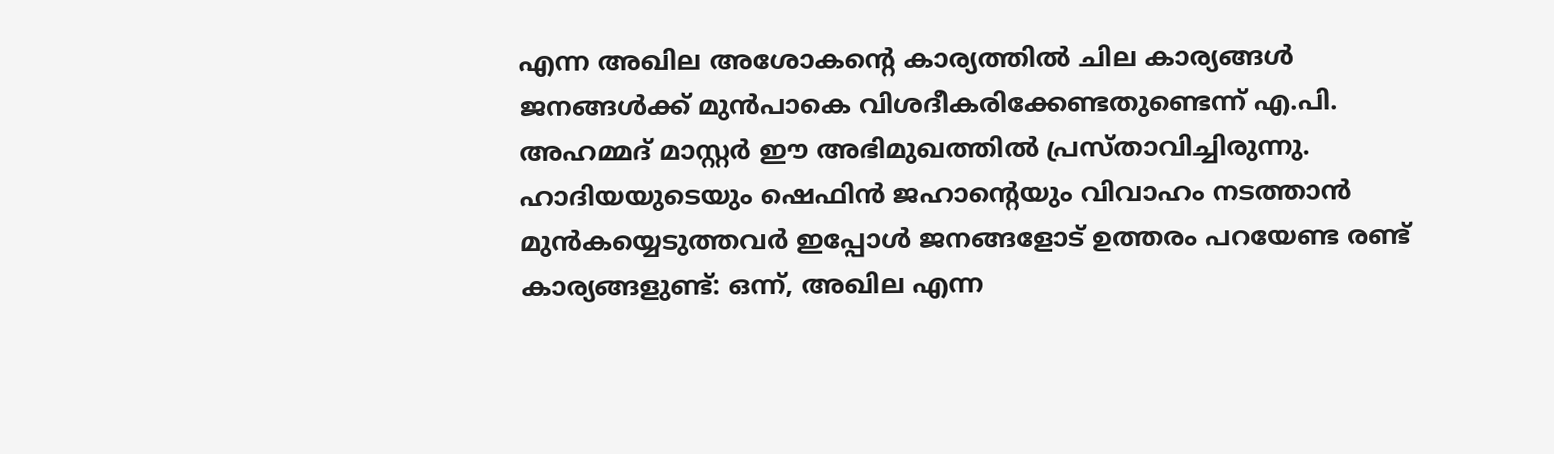എന്ന അഖില അശോകന്റെ കാര്യത്തില്‍ ചില കാര്യങ്ങള്‍ ജനങ്ങള്‍ക്ക് മുന്‍പാകെ വിശദീകരിക്കേണ്ടതുണ്ടെന്ന് എ.പി. അഹമ്മദ് മാസ്റ്റര്‍ ഈ അഭിമുഖത്തില്‍ പ്രസ്താവിച്ചിരുന്നു.
ഹാദിയയുടെയും ഷെഫിന്‍ ജഹാന്റെയും വിവാഹം നടത്താന്‍ മുന്‍കയ്യെടുത്തവര്‍ ഇപ്പോള്‍ ജനങ്ങളോട് ഉത്തരം പറയേണ്ട രണ്ട് കാര്യങ്ങളുണ്ട്: ഒന്ന്, അഖില എന്ന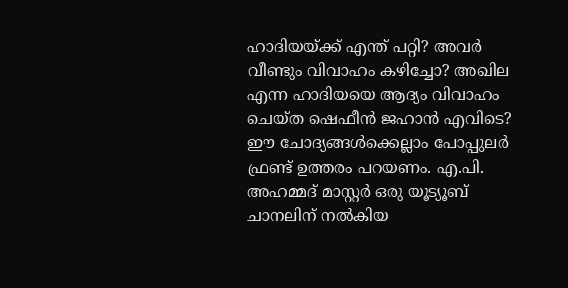ഹാദിയയ്‌ക്ക് എന്ത് പറ്റി? അവര്‍ വീണ്ടും വിവാഹം കഴിച്ചോ? അഖില എന്ന ഹാദിയയെ ആദ്യം വിവാഹം ചെയ്ത ഷെഫീന്‍ ജഹാന്‍ എവിടെ? ഈ ചോദ്യങ്ങള്‍ക്കെല്ലാം പോപ്പുലര്‍ ഫ്രണ്ട് ഉത്തരം പറയണം. എ.പി. അഹമ്മദ് മാസ്റ്റര്‍ ഒരു യൂട്യൂബ് ചാനലിന് നല്‍കിയ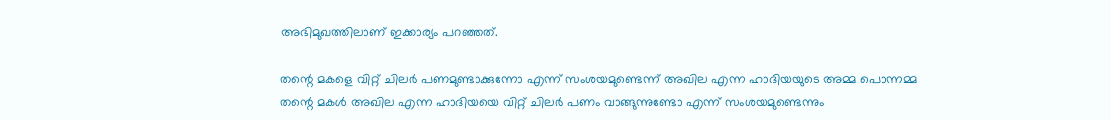അഭിമുഖത്തിലാണ് ഇക്കാര്യം പറഞ്ഞത്.

തന്റെ മകളെ വിറ്റ് ചിലര്‍ പണമുണ്ടാക്കുന്നോ എന്ന് സംശയമുണ്ടെന്ന് അഖില എന്ന ഹാദിയയുടെ അമ്മ പൊന്നമ്മ
തന്റെ മകള്‍ അഖില എന്ന ഹാദിയയെ വിറ്റ് ചിലര്‍ പണം വാങ്ങുന്നുണ്ടോ എന്ന് സംശയമുണ്ടെന്നും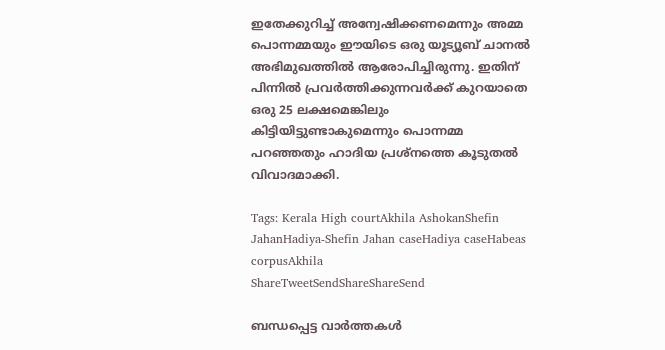ഇതേക്കുറിച്ച് അന്വേഷിക്കണമെന്നും അമ്മ പൊന്നമ്മയും ഈയിടെ ഒരു യൂട്യൂബ് ചാനല്‍ അഭിമുഖത്തില്‍ ആരോപിച്ചിരുന്നു. ഇതിന് പിന്നില്‍ പ്രവര്‍ത്തിക്കുന്നവര്‍ക്ക് കുറയാതെ ഒരു 25 ലക്ഷമെങ്കിലും കിട്ടിയിട്ടുണ്ടാകുമെന്നും പൊന്നമ്മ പറഞ്ഞതും ഹാദിയ പ്രശ്നത്തെ കൂടുതല്‍ വിവാദമാക്കി.

Tags: Kerala High courtAkhila AshokanShefin JahanHadiya-Shefin Jahan caseHadiya caseHabeas corpusAkhila
ShareTweetSendShareShareSend

ബന്ധപ്പെട്ട വാര്‍ത്തകള്‍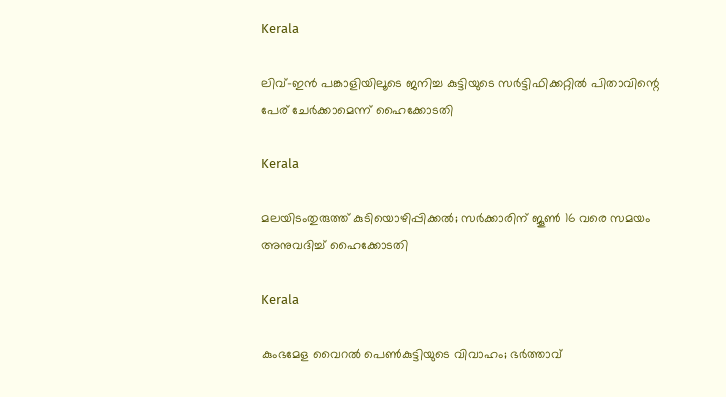Kerala

ലിവ്-ഇൻ പങ്കാളിയിലൂടെ ജനിച്ച കുട്ടിയുടെ സർട്ടിഫിക്കറ്റിൽ പിതാവിന്റെ പേര് ചേർക്കാമെന്ന് ഹൈക്കോടതി

Kerala

മലയിടംതുരുത്ത് കുടിയൊഴിപ്പിക്കൽ; സർക്കാരിന് ജൂൺ 16 വരെ സമയം അനുവദിച്ച് ഹൈക്കോടതി

Kerala

കുംഭമേള വൈറല്‍ പെണ്‍കുട്ടിയുടെ വിവാഹം; ഭര്‍ത്താവ്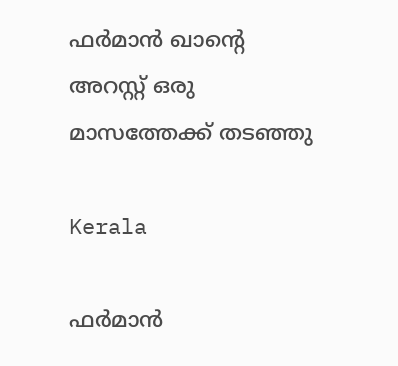ഫര്‍മാൻ ഖാന്റെ അറസ്റ്റ് ഒരു മാസത്തേക്ക് തടഞ്ഞു

Kerala

ഫര്‍മാൻ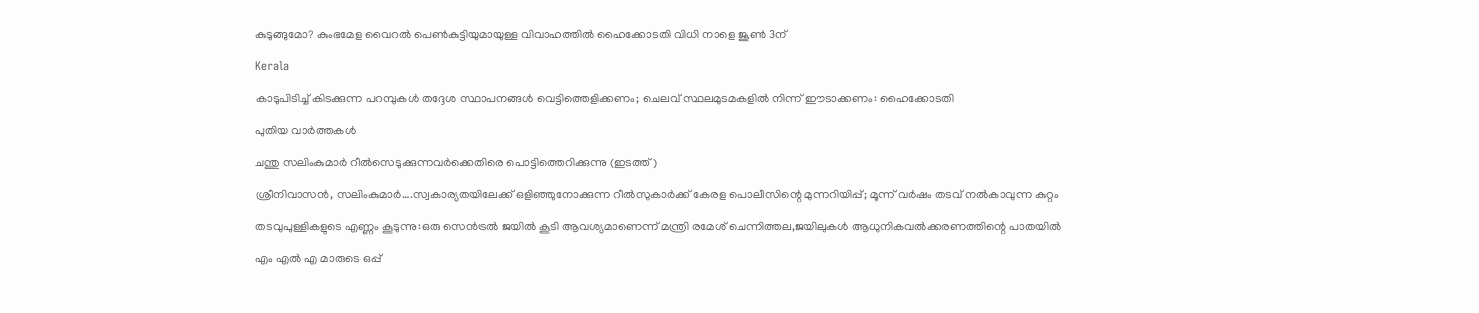കുടുങ്ങുമോ? കുംഭമേള വൈറല്‍ പെണ്‍കുട്ടിയുമായുള്ള വിവാഹത്തില്‍ ഹൈക്കോടതി വിധി നാളെ ജൂണ്‍ 3ന്

Kerala

കാടുപിടിച്ച് കിടക്കുന്ന പറമ്പുകള്‍ തദ്ദേശ സ്ഥാപനങ്ങള്‍ വെട്ടിത്തെളിക്കണം; ചെലവ് സ്ഥലമുടമകളില്‍ നിന്ന് ഈടാക്കണം: ഹൈക്കോടതി

പുതിയ വാര്‍ത്തകള്‍

ചന്തു സലിംകുമാര്‍ റീല്‍സെടുക്കുന്നവര്‍ക്കെതിരെ പൊട്ടിത്തെറിക്കുന്നു (ഇടത്ത്)

ശ്രീനിവാസന്‍, സലിംകുമാര്‍….സ്വകാര്യതയിലേക്ക് ഒളിഞ്ഞുനോക്കുന്ന റീല്‍സുകാര്‍ക്ക് കേരള പൊലീസിന്റെ മുന്നറിയിപ്പ്; മൂന്ന് വര്‍ഷം തടവ് നല്‍കാവുന്ന കുറ്റം

തടവുപുള്ളികളുടെ എണ്ണം കൂടുന്നു:ഒരു സെന്‍ട്രല്‍ ജയില്‍ കൂടി ആവശ്യമാണെന്ന് മന്ത്രി രമേശ് ചെന്നിത്തല,ജയിലുകള്‍ ആധുനികവല്‍ക്കരണത്തിന്റെ പാതയില്‍

എം എൽ എ മാരുടെ ഒപ്പ്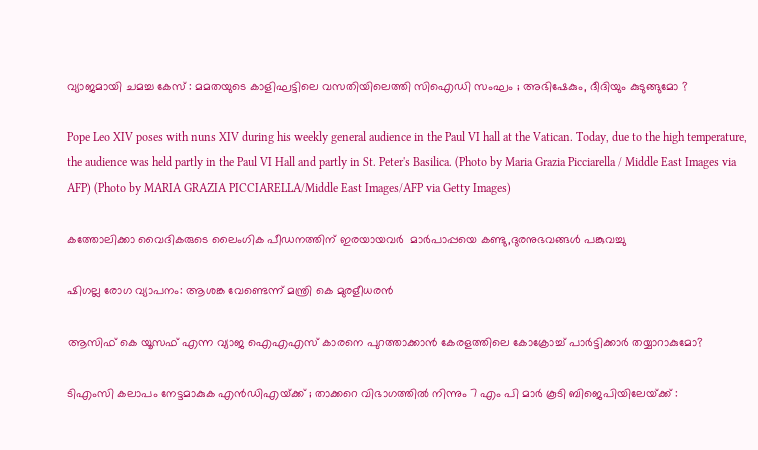വ്യാജമായി ചമച്ച കേസ് : മമതയുടെ കാളിഘട്ടിലെ വസതിയിലെത്തി സിഐഡി സംഘം ; അഭിഷേകും, ദീദിയും കുടുങ്ങുമോ ?

Pope Leo XIV poses with nuns XIV during his weekly general audience in the Paul VI hall at the Vatican. Today, due to the high temperature, the audience was held partly in the Paul VI Hall and partly in St. Peter's Basilica. (Photo by Maria Grazia Picciarella / Middle East Images via AFP) (Photo by MARIA GRAZIA PICCIARELLA/Middle East Images/AFP via Getty Images)

കത്തോലിക്കാ വൈദികരുടെ ലൈംഗിക പീഡനത്തിന് ഇരയായവര്‍  മാര്‍പാപ്പയെ കണ്ടു,ദുരനുഭവങ്ങള്‍ പങ്കുവച്ചു

ഷിഗല്ല രോഗ വ്യാപനം: ആശങ്ക വേണ്ടെന്ന് മന്ത്രി കെ മുരളീധരന്‍

ആസിഫ് കെ യൂസഫ് എന്ന വ്യാജ ഐഎഎസ് കാരനെ പുറത്താക്കാന്‍ കേരളത്തിലെ കോക്രോച്ച് പാര്‍ട്ടിക്കാര്‍ തയ്യാറാകുമോ?

ടിഎംസി കലാപം നേട്ടമാകുക എൻഡിഎയ്‌ക്ക് ; താക്കറെ വിഭാഗത്തിൽ നിന്നും 7 എം പി മാർ കൂടി ബിജെപിയിലേയ്‌ക്ക് :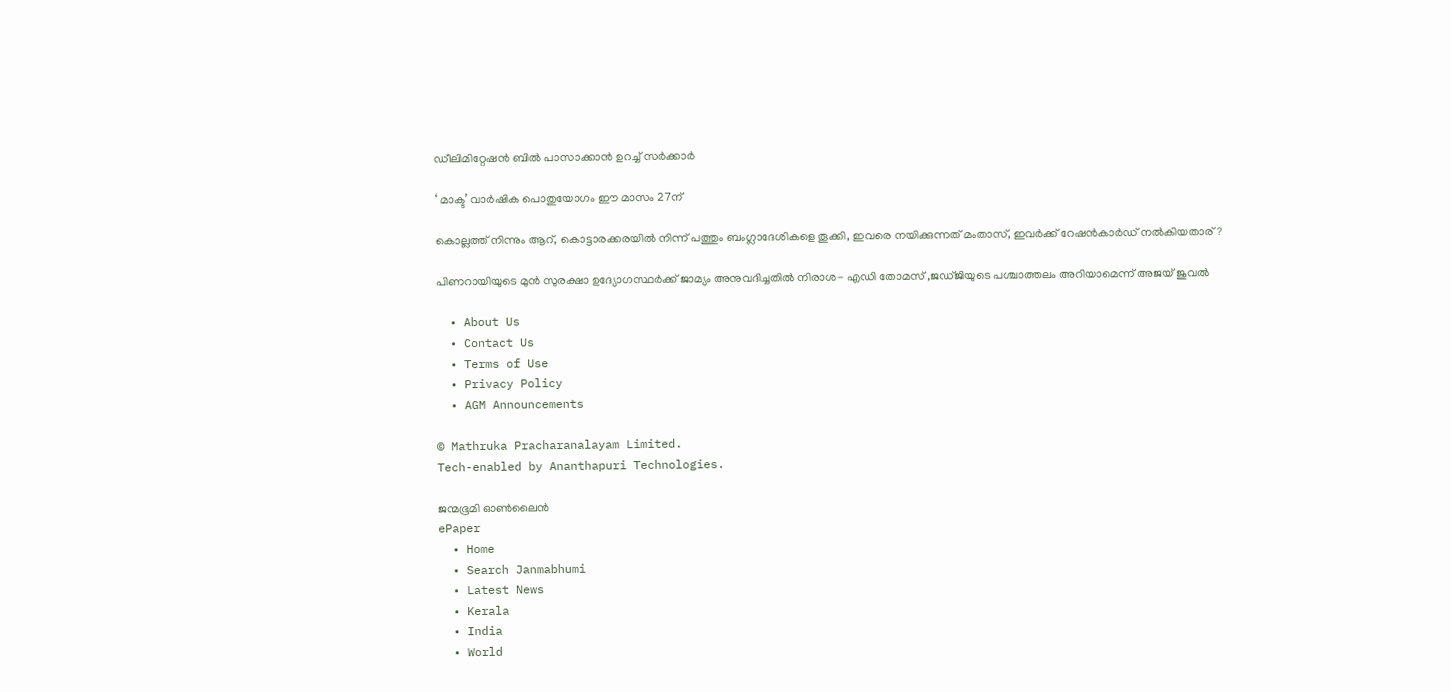ഡീലിമിറ്റേഷൻ ബിൽ പാസാക്കാൻ ഉറച്ച് സർക്കാർ

‘ മാക്ട’ വാര്‍ഷിക പൊതുയോഗം ഈ മാസം 27ന്

കൊല്ലത്ത് നിന്നും ആറ്, കൊട്ടാരക്കരയില്‍ നിന്ന് പത്തും ബംഗ്ലാദേശികളെ തൂക്കി, ഇവരെ നയിക്കുന്നത് മംതാസ്, ഇവര്‍ക്ക് റേഷന്‍കാര്‍ഡ് നല്‍കിയതാര്?

പിണറായിയുടെ മുന്‍ സുരക്ഷാ ഉദ്യോഗസ്ഥര്‍ക്ക് ജാമ്യം അനുവദിച്ചതില്‍ നിരാശ- എഡി തോമസ് ,ജഡ്ജിയുടെ പശ്ചാത്തലം അറിയാമെന്ന് അജയ് ജുവല്‍

  • About Us
  • Contact Us
  • Terms of Use
  • Privacy Policy
  • AGM Announcements

© Mathruka Pracharanalayam Limited.
Tech-enabled by Ananthapuri Technologies.

ജന്മഭൂമി ഓണ്‍ലൈന്‍
ePaper
  • Home
  • Search Janmabhumi
  • Latest News
  • Kerala
  • India
  • World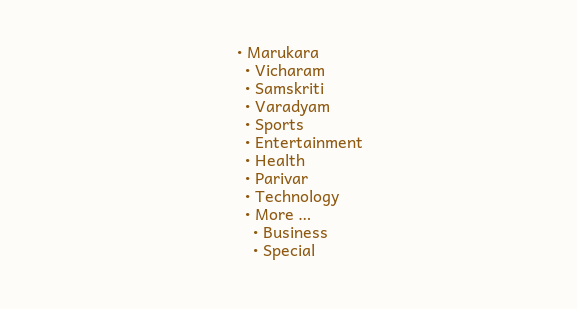• Marukara
  • Vicharam
  • Samskriti
  • Varadyam
  • Sports
  • Entertainment
  • Health
  • Parivar
  • Technology
  • More …
    • Business
    • Special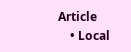Article
    • Local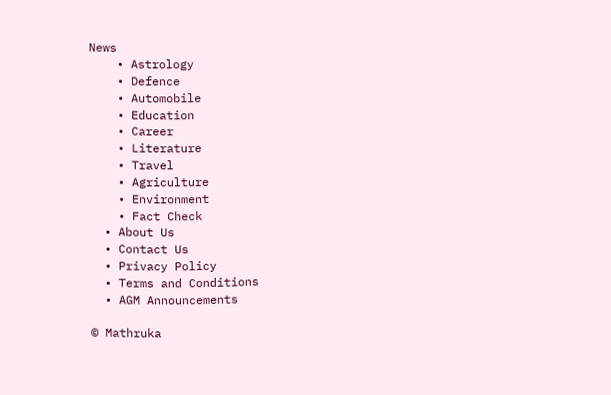News
    • Astrology
    • Defence
    • Automobile
    • Education
    • Career
    • Literature
    • Travel
    • Agriculture
    • Environment
    • Fact Check
  • About Us
  • Contact Us
  • Privacy Policy
  • Terms and Conditions
  • AGM Announcements

© Mathruka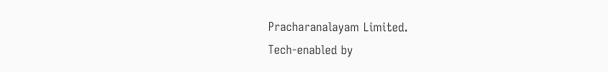Pracharanalayam Limited.
Tech-enabled by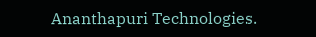Ananthapuri Technologies.